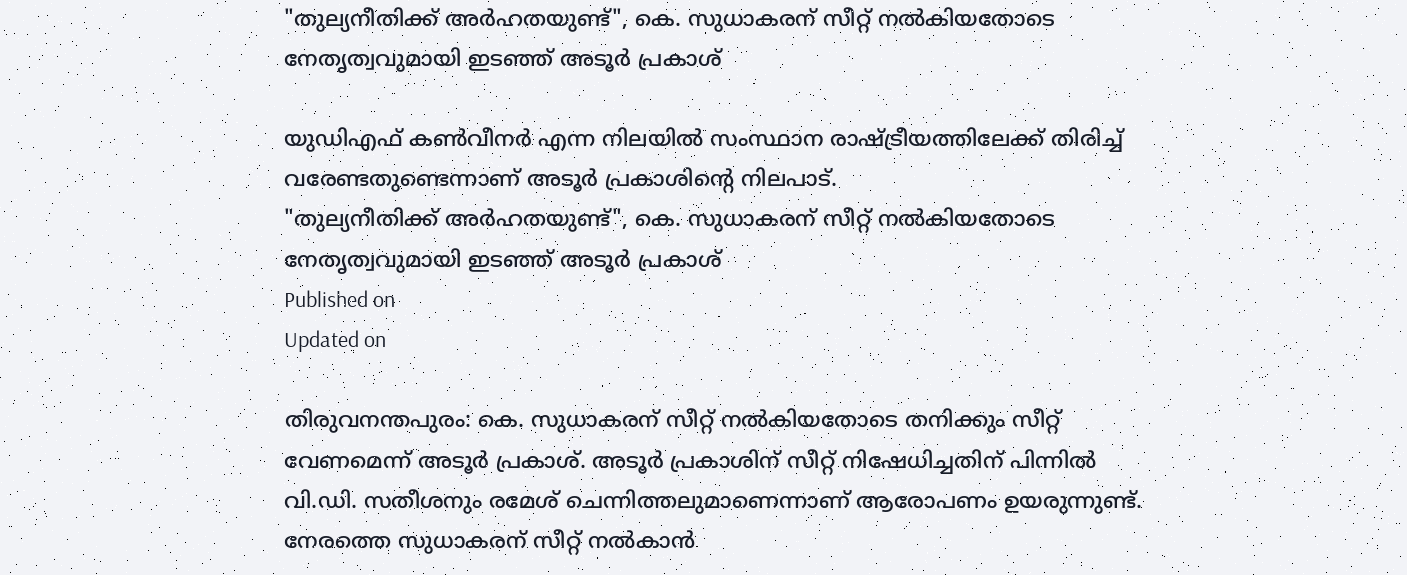"തുല്യനീതിക്ക് അര്‍ഹതയുണ്ട്", കെ. സുധാകരന് സീറ്റ് നല്‍കിയതോടെ നേതൃത്വവുമായി ഇടഞ്ഞ് അടൂര്‍ പ്രകാശ്

യുഡിഎഫ് കണ്‍വീനര്‍ എന്ന നിലയില്‍ സംസ്ഥാന രാഷ്ട്രീയത്തിലേക്ക് തിരിച്ച് വരേണ്ടതുണ്ടെന്നാണ് അടൂര്‍ പ്രകാശിന്റെ നിലപാട്.
"തുല്യനീതിക്ക് അര്‍ഹതയുണ്ട്", കെ. സുധാകരന് സീറ്റ് നല്‍കിയതോടെ നേതൃത്വവുമായി ഇടഞ്ഞ് അടൂര്‍ പ്രകാശ്
Published on
Updated on

തിരുവനന്തപുരം: കെ. സുധാകരന് സീറ്റ് നല്‍കിയതോടെ തനിക്കും സീറ്റ് വേണമെന്ന് അടൂര്‍ പ്രകാശ്. അടൂര്‍ പ്രകാശിന് സീറ്റ് നിഷേധിച്ചതിന് പിന്നില്‍ വി.ഡി. സതീശനും രമേശ് ചെന്നിത്തലുമാണെന്നാണ് ആരോപണം ഉയരുന്നുണ്ട്. നേരത്തെ സുധാകരന് സീറ്റ് നല്‍കാന്‍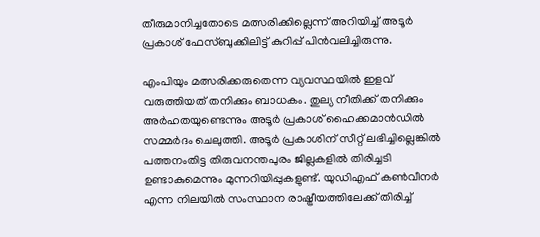തീരുമാനിച്ചതോടെ മത്സരിക്കില്ലെന്ന് അറിയിച്ച് അടൂര്‍ പ്രകാശ് ഫേസ്ബുക്കിലിട്ട് കുറിപ്പ് പിന്‍വലിച്ചിരുന്നു.

എംപിയും മത്സരിക്കരുതെന്ന വ്യവസ്ഥയില്‍ ഇളവ് വരുത്തിയത് തനിക്കും ബാധകം. തുല്യ നീതിക്ക് തനിക്കും അര്‍ഹതയുണ്ടെന്നും അടൂര്‍ പ്രകാശ് ഹൈക്കമാന്‍ഡില്‍ സമ്മര്‍ദം ചെലുത്തി. അടൂര്‍ പ്രകാശിന് സീറ്റ് ലഭിച്ചില്ലെങ്കില്‍ പത്തനംതിട്ട തിരുവനന്തപുരം ജില്ലകളില്‍ തിരിച്ചടി ഉണ്ടാകുമെന്നും മുന്നറിയിപ്പുകളുണ്ട്. യുഡിഎഫ് കണ്‍വീനര്‍ എന്ന നിലയില്‍ സംസ്ഥാന രാഷ്ട്രീയത്തിലേക്ക് തിരിച്ച്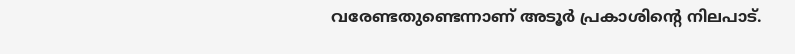വരേണ്ടതുണ്ടെന്നാണ് അടൂര്‍ പ്രകാശിന്റെ നിലപാട്.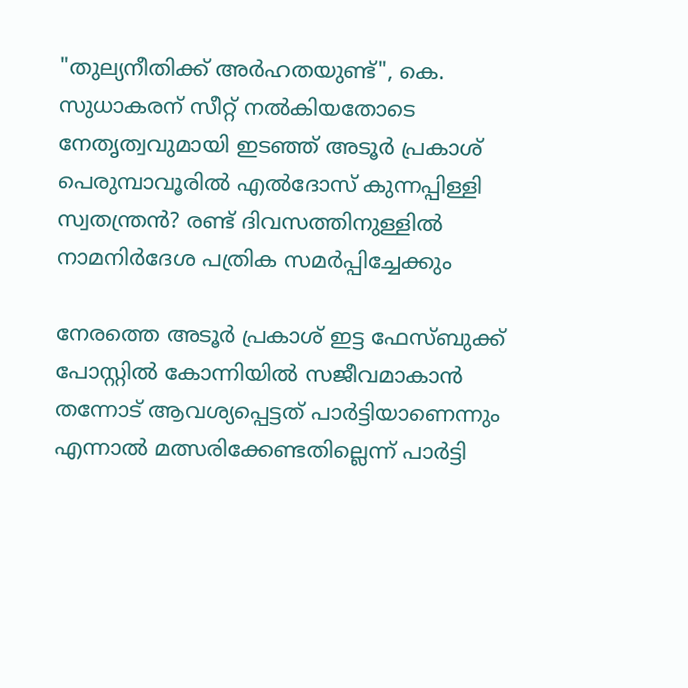"തുല്യനീതിക്ക് അര്‍ഹതയുണ്ട്", കെ. സുധാകരന് സീറ്റ് നല്‍കിയതോടെ നേതൃത്വവുമായി ഇടഞ്ഞ് അടൂര്‍ പ്രകാശ്
പെരുമ്പാവൂരിൽ എൽദോസ് കുന്നപ്പിള്ളി സ്വതന്ത്രൻ? രണ്ട് ദിവസത്തിനുള്ളിൽ നാമനിർദേശ പത്രിക സമർപ്പിച്ചേക്കും

നേരത്തെ അടൂര്‍ പ്രകാശ് ഇട്ട ഫേസ്ബുക്ക് പോസ്റ്റില്‍ കോന്നിയില്‍ സജീവമാകാന്‍ തന്നോട് ആവശ്യപ്പെട്ടത് പാര്‍ട്ടിയാണെന്നും എന്നാല്‍ മത്സരിക്കേണ്ടതില്ലെന്ന് പാര്‍ട്ടി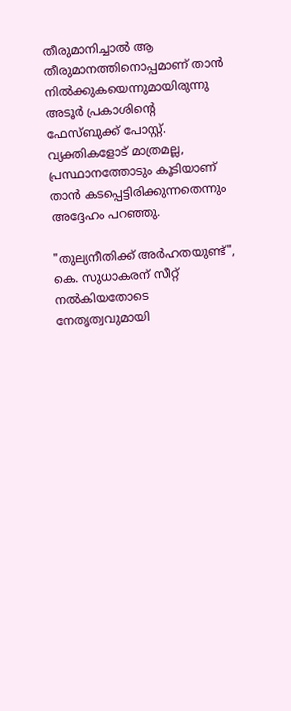തീരുമാനിച്ചാല്‍ ആ തീരുമാനത്തിനൊപ്പമാണ് താന്‍ നില്‍ക്കുകയെന്നുമായിരുന്നു അടൂര്‍ പ്രകാശിന്റെ ഫേസ്ബുക്ക് പോസ്റ്റ്. വ്യക്തികളോട് മാത്രമല്ല, പ്രസ്ഥാനത്തോടും കൂടിയാണ് താന്‍ കടപ്പെട്ടിരിക്കുന്നതെന്നും അദ്ദേഹം പറഞ്ഞു.

"തുല്യനീതിക്ക് അര്‍ഹതയുണ്ട്", കെ. സുധാകരന് സീറ്റ് നല്‍കിയതോടെ നേതൃത്വവുമായി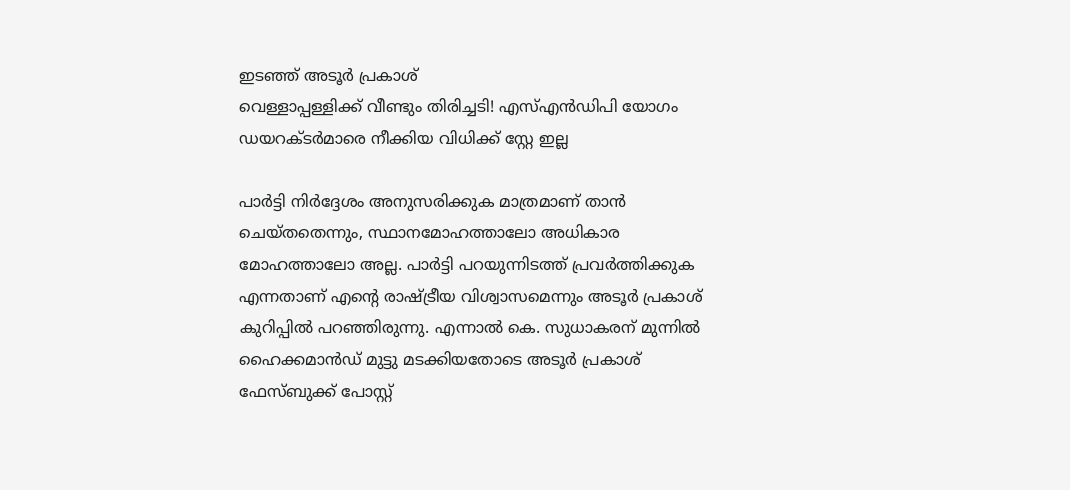ഇടഞ്ഞ് അടൂര്‍ പ്രകാശ്
വെള്ളാപ്പള്ളിക്ക് വീണ്ടും തിരിച്ചടി! എസ്എൻഡിപി യോഗം ഡയറക്ടർമാരെ നീക്കിയ വിധിക്ക് സ്റ്റേ ഇല്ല

പാര്‍ട്ടി നിര്‍ദ്ദേശം അനുസരിക്കുക മാത്രമാണ് താന്‍ ചെയ്തതെന്നും, സ്ഥാനമോഹത്താലോ അധികാര മോഹത്താലോ അല്ല. പാര്‍ട്ടി പറയുന്നിടത്ത് പ്രവര്‍ത്തിക്കുക എന്നതാണ് എന്റെ രാഷ്ട്രീയ വിശ്വാസമെന്നും അടൂര്‍ പ്രകാശ് കുറിപ്പില്‍ പറഞ്ഞിരുന്നു. എന്നാല്‍ കെ. സുധാകരന് മുന്നില്‍ ഹൈക്കമാന്‍ഡ് മുട്ടു മടക്കിയതോടെ അടൂര്‍ പ്രകാശ് ഫേസ്ബുക്ക് പോസ്റ്റ്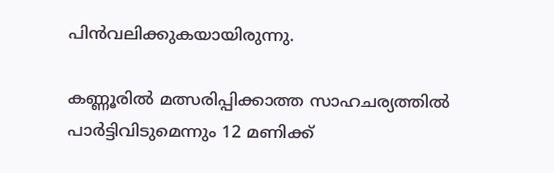പിന്‍വലിക്കുകയായിരുന്നു.

കണ്ണൂരില്‍ മത്സരിപ്പിക്കാത്ത സാഹചര്യത്തില്‍ പാര്‍ട്ടിവിടുമെന്നും 12 മണിക്ക്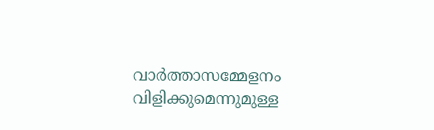വാര്‍ത്താസമ്മേളനം വിളിക്കുമെന്നുമുള്ള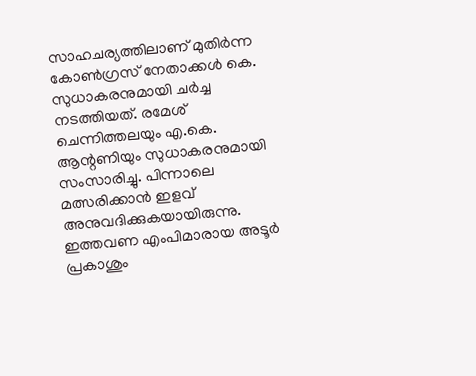സാഹചര്യത്തിലാണ് മുതിര്‍ന്ന കോണ്‍ഗ്രസ് നേതാക്കള്‍ കെ. സുധാകരനുമായി ചര്‍ച്ച നടത്തിയത്. രമേശ് ചെന്നിത്തലയും എ.കെ. ആന്റണിയും സുധാകരനുമായി സംസാരിച്ചു. പിന്നാലെ മത്സരിക്കാന്‍ ഇളവ് അനുവദിക്കുകയായിരുന്നു. ഇത്തവണ എംപിമാരായ അടൂര്‍ പ്രകാശും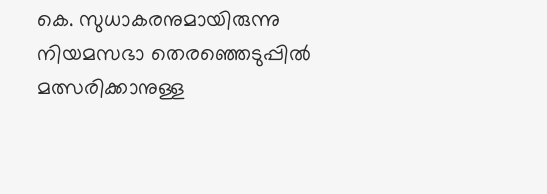കെ. സുധാകരനുമായിരുന്നു നിയമസഭാ തെരഞ്ഞെടുപ്പില്‍ മത്സരിക്കാനുള്ള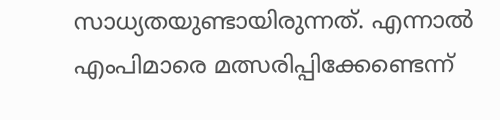സാധ്യതയുണ്ടായിരുന്നത്. എന്നാല്‍ എംപിമാരെ മത്സരിപ്പിക്കേണ്ടെന്ന്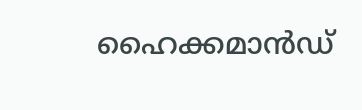ഹൈക്കമാന്‍ഡ്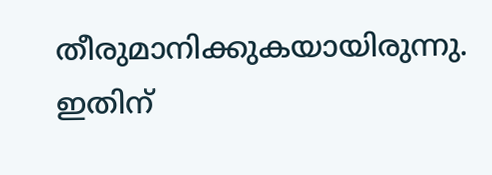തീരുമാനിക്കുകയായിരുന്നു. ഇതിന്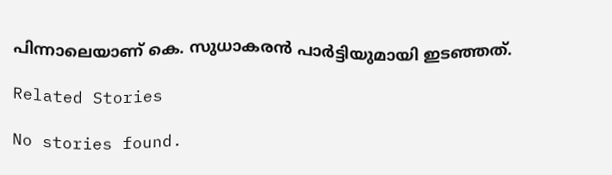പിന്നാലെയാണ് കെ. സുധാകരന്‍ പാര്‍ട്ടിയുമായി ഇടഞ്ഞത്.

Related Stories

No stories found.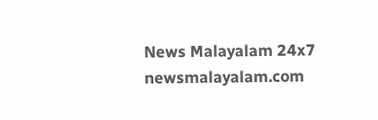News Malayalam 24x7
newsmalayalam.com